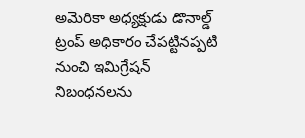అమెరికా అధ్యక్షుడు డొనాల్డ్ ట్రంప్ అధికారం చేపట్టినప్పటి నుంచి ఇమిగ్రేషన్ నిబంధనలను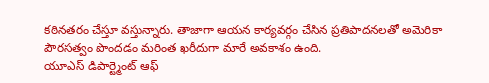కఠినతరం చేస్తూ వస్తున్నారు. తాజాగా ఆయన కార్యవర్గం చేసిన ప్రతిపాదనలతో అమెరికా పౌరసత్వం పొందడం మరింత ఖరీదుగా మారే అవకాశం ఉంది.
యూఎస్ డిపార్ట్మెంట్ ఆఫ్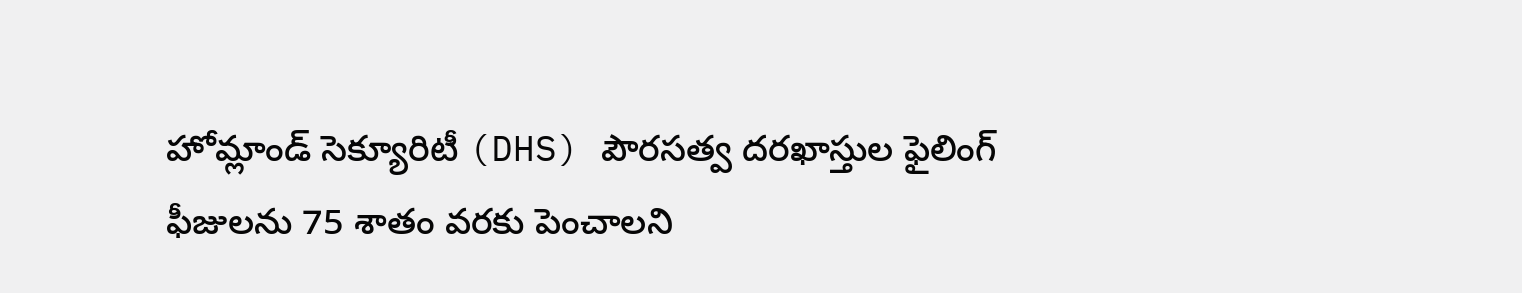హోమ్లాండ్ సెక్యూరిటీ (DHS) పౌరసత్వ దరఖాస్తుల ఫైలింగ్ ఫీజులను 75 శాతం వరకు పెంచాలని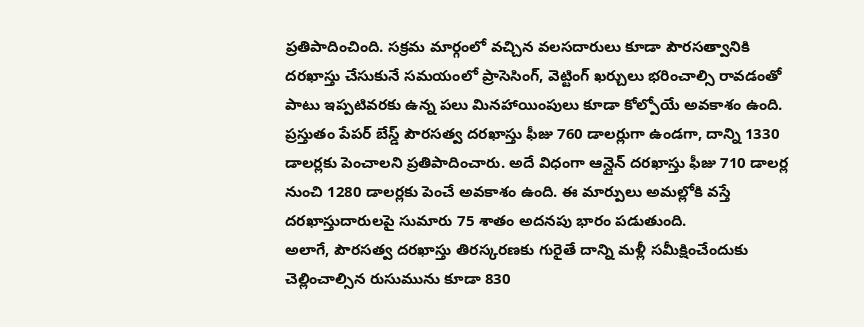ప్రతిపాదించింది. సక్రమ మార్గంలో వచ్చిన వలసదారులు కూడా పౌరసత్వానికి దరఖాస్తు చేసుకునే సమయంలో ప్రాసెసింగ్, వెట్టింగ్ ఖర్చులు భరించాల్సి రావడంతో పాటు ఇప్పటివరకు ఉన్న పలు మినహాయింపులు కూడా కోల్పోయే అవకాశం ఉంది.
ప్రస్తుతం పేపర్ బేస్డ్ పౌరసత్వ దరఖాస్తు ఫీజు 760 డాలర్లుగా ఉండగా, దాన్ని 1330 డాలర్లకు పెంచాలని ప్రతిపాదించారు. అదే విధంగా ఆన్లైన్ దరఖాస్తు ఫీజు 710 డాలర్ల నుంచి 1280 డాలర్లకు పెంచే అవకాశం ఉంది. ఈ మార్పులు అమల్లోకి వస్తే దరఖాస్తుదారులపై సుమారు 75 శాతం అదనపు భారం పడుతుంది.
అలాగే, పౌరసత్వ దరఖాస్తు తిరస్కరణకు గురైతే దాన్ని మళ్లీ సమీక్షించేందుకు చెల్లించాల్సిన రుసుమును కూడా 830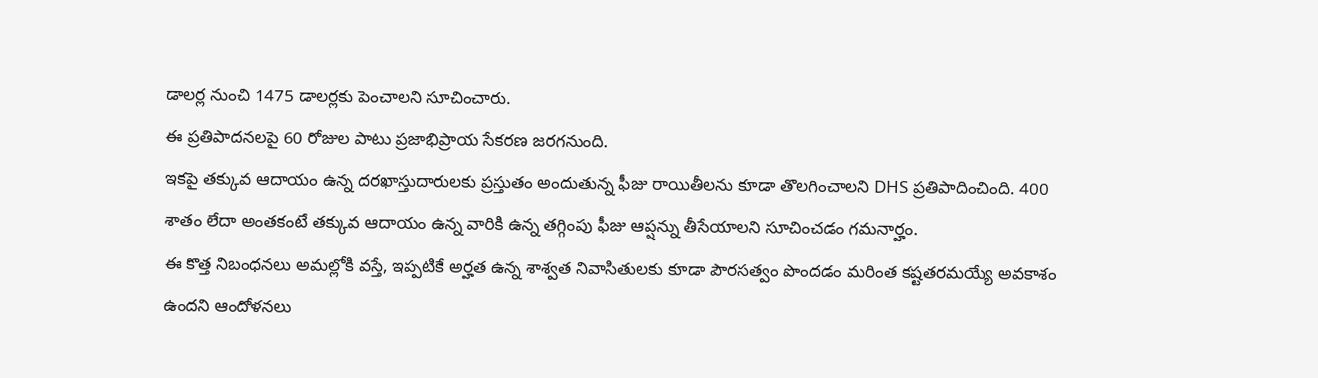డాలర్ల నుంచి 1475 డాలర్లకు పెంచాలని సూచించారు.
ఈ ప్రతిపాదనలపై 60 రోజుల పాటు ప్రజాభిప్రాయ సేకరణ జరగనుంది.
ఇకపై తక్కువ ఆదాయం ఉన్న దరఖాస్తుదారులకు ప్రస్తుతం అందుతున్న ఫీజు రాయితీలను కూడా తొలగించాలని DHS ప్రతిపాదించింది. 400 శాతం లేదా అంతకంటే తక్కువ ఆదాయం ఉన్న వారికి ఉన్న తగ్గింపు ఫీజు ఆప్షన్ను తీసేయాలని సూచించడం గమనార్హం.
ఈ కొత్త నిబంధనలు అమల్లోకి వస్తే, ఇప్పటికే అర్హత ఉన్న శాశ్వత నివాసితులకు కూడా పౌరసత్వం పొందడం మరింత కష్టతరమయ్యే అవకాశం ఉందని ఆందోళనలు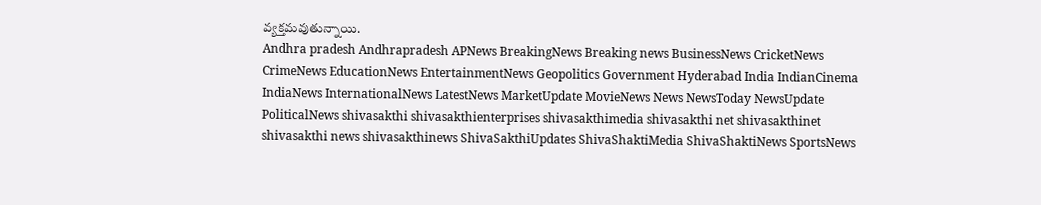వ్యక్తమవుతున్నాయి.
Andhra pradesh Andhrapradesh APNews BreakingNews Breaking news BusinessNews CricketNews CrimeNews EducationNews EntertainmentNews Geopolitics Government Hyderabad India IndianCinema IndiaNews InternationalNews LatestNews MarketUpdate MovieNews News NewsToday NewsUpdate PoliticalNews shivasakthi shivasakthienterprises shivasakthimedia shivasakthi net shivasakthinet shivasakthi news shivasakthinews ShivaSakthiUpdates ShivaShaktiMedia ShivaShaktiNews SportsNews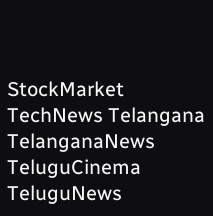StockMarket TechNews Telangana TelanganaNews TeluguCinema TeluguNews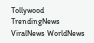Tollywood TrendingNews ViralNews WorldNews